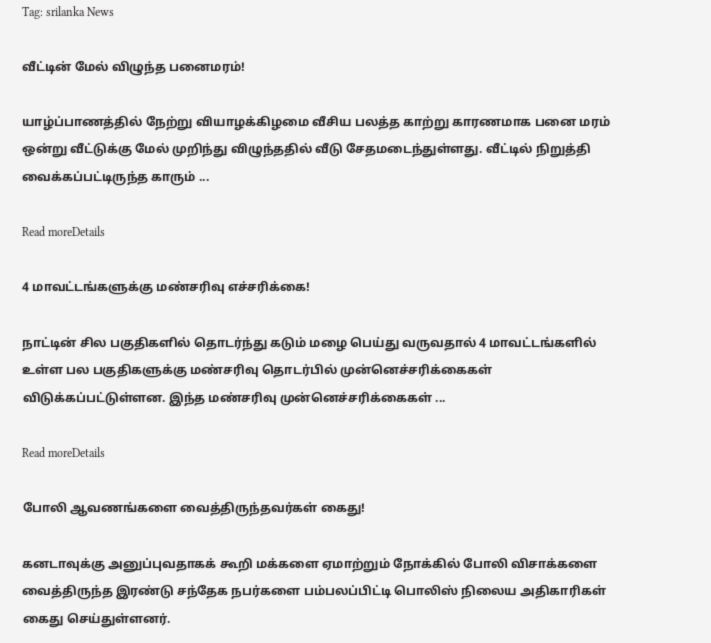Tag: srilanka News

வீட்டின் மேல் விழுந்த பனைமரம்!

யாழ்ப்பாணத்தில் நேற்று வியாழக்கிழமை வீசிய பலத்த காற்று காரணமாக பனை மரம் ஒன்று வீட்டுக்கு மேல் முறிந்து விழுந்ததில் வீடு சேதமடைந்துள்ளது. வீட்டில் நிறுத்தி வைக்கப்பட்டிருந்த காரும் ...

Read moreDetails

4 மாவட்டங்களுக்கு மண்சரிவு எச்சரிக்கை!

நாட்டின் சில பகுதிகளில் தொடர்ந்து கடும் மழை பெய்து வருவதால் 4 மாவட்டங்களில் உள்ள பல பகுதிகளுக்கு மண்சரிவு தொடர்பில் முன்னெச்சரிக்கைகள் விடுக்கப்பட்டுள்ளன. இந்த மண்சரிவு முன்னெச்சரிக்கைகள் ...

Read moreDetails

போலி ஆவணங்களை வைத்திருந்தவர்கள் கைது!

கனடாவுக்கு அனுப்புவதாகக் கூறி மக்களை ஏமாற்றும் நோக்கில் போலி விசாக்களை வைத்திருந்த இரண்டு சந்தேக நபர்களை பம்பலப்பிட்டி பொலிஸ் நிலைய அதிகாரிகள் கைது செய்துள்ளனர்.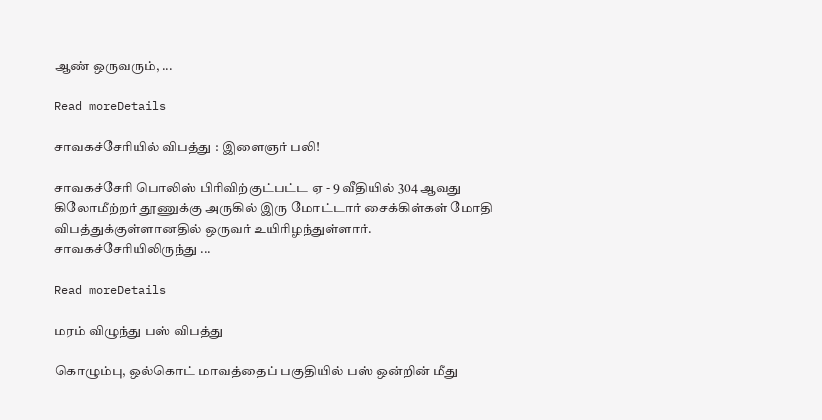ஆண் ஒருவரும், ...

Read moreDetails

சாவகச்சேரியில் விபத்து : இளைஞர் பலி!

சாவகச்சேரி பொலிஸ் பிரிவிற்குட்பட்ட ஏ - 9 வீதியில் 304 ஆவது கிலோமீற்றர் தூணுக்கு அருகில் இரு மோட்டார் சைக்கிள்கள் மோதி விபத்துக்குள்ளானதில் ஒருவர் உயிரிழந்துள்ளார். சாவகச்சேரியிலிருந்து ...

Read moreDetails

மரம் விழுந்து பஸ் விபத்து

கொழும்பு, ஒல்கொட் மாவத்தைப் பகுதியில் பஸ் ஒன்றின் மீது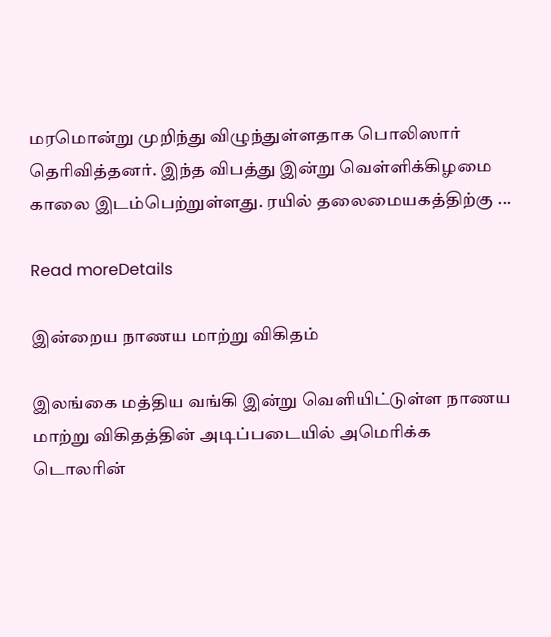மரமொன்று முறிந்து விழுந்துள்ளதாக பொலிஸார் தெரிவித்தனர். இந்த விபத்து இன்று வெள்ளிக்கிழமை காலை இடம்பெற்றுள்ளது. ரயில் தலைமையகத்திற்கு ...

Read moreDetails

இன்றைய நாணய மாற்று விகிதம்

இலங்கை மத்திய வங்கி இன்று வெளியிட்டுள்ள நாணய மாற்று விகிதத்தின் அடிப்படையில் அமெரிக்க டொலரின்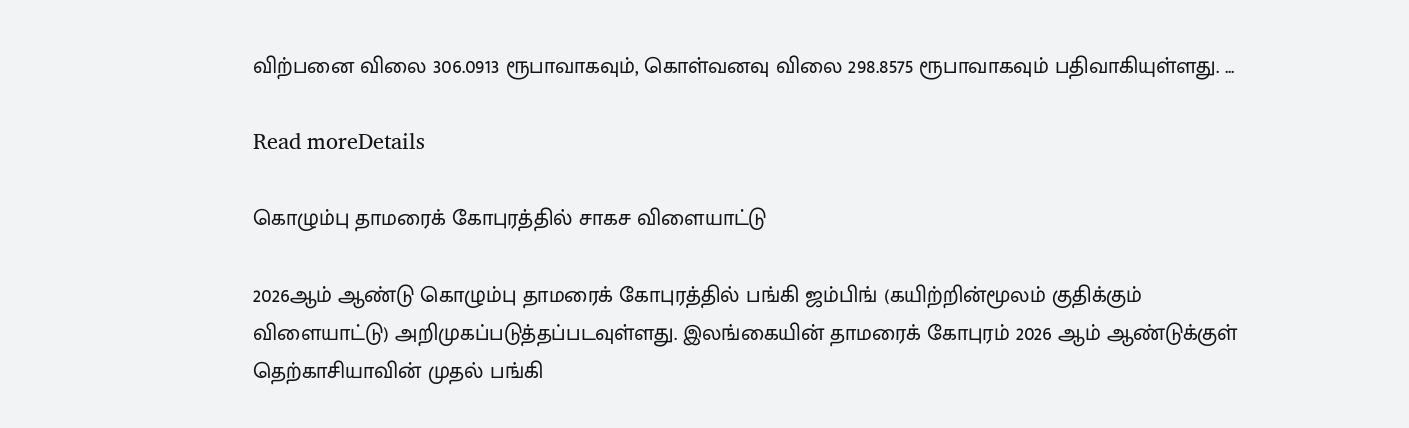விற்பனை விலை 306.0913 ரூபாவாகவும், கொள்வனவு விலை 298.8575 ரூபாவாகவும் பதிவாகியுள்ளது. ...

Read moreDetails

கொழும்பு தாமரைக் கோபுரத்தில் சாகச விளையாட்டு

2026ஆம் ஆண்டு கொழும்பு தாமரைக் கோபுரத்தில் பங்கி ஜம்பிங் (கயிற்றின்மூலம் குதிக்கும் விளையாட்டு) அறிமுகப்படுத்தப்படவுள்ளது. இலங்கையின் தாமரைக் கோபுரம் 2026 ஆம் ஆண்டுக்குள் தெற்காசியாவின் முதல் பங்கி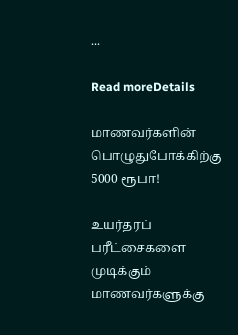...

Read moreDetails

மாணவர்களின் பொழுதுபோக்கிற்கு 5000 ரூபா!

உயர்தரப் பரீட்சைகளை முடிக்கும் மாணவர்களுக்கு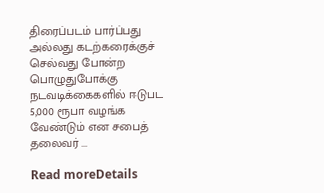திரைப்படம் பார்ப்பது அல்லது கடற்கரைக்குச் செல்வது போன்ற பொழுதுபோக்கு நடவடிக்கைகளில் ஈடுபட 5,000 ரூபா வழங்க வேண்டும் என சபைத் தலைவர் ...

Read moreDetails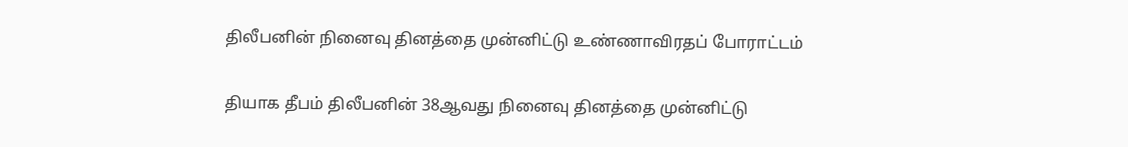திலீபனின் நினைவு தினத்தை முன்னிட்டு உண்ணாவிரதப் போராட்டம்

தியாக தீபம் திலீபனின் 38ஆவது நினைவு தினத்தை முன்னிட்டு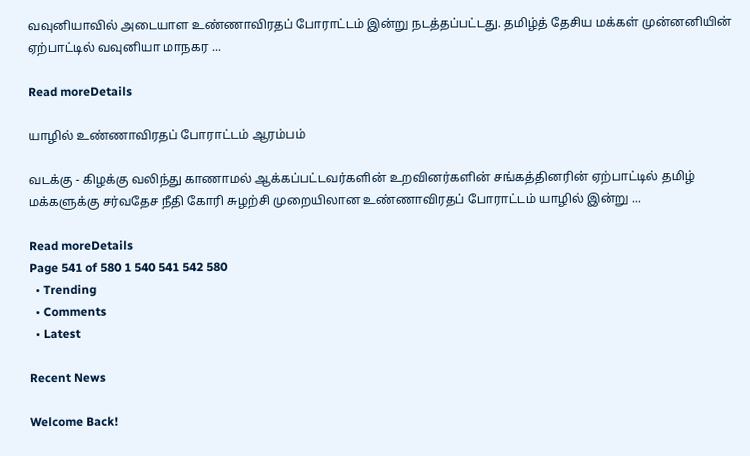வவுனியாவில் அடையாள உண்ணாவிரதப் போராட்டம் இன்று நடத்தப்பட்டது. தமிழ்த் தேசிய மக்கள் முன்னனியின் ஏற்பாட்டில் வவுனியா மாநகர ...

Read moreDetails

யாழில் உண்ணாவிரதப் போராட்டம் ஆரம்பம்

வடக்கு - கிழக்கு வலிந்து காணாமல் ஆக்கப்பட்டவர்களின் உறவினர்களின் சங்கத்தினரின் ஏற்பாட்டில் தமிழ் மக்களுக்கு சர்வதேச நீதி கோரி சுழற்சி முறையிலான உண்ணாவிரதப் போராட்டம் யாழில் இன்று ...

Read moreDetails
Page 541 of 580 1 540 541 542 580
  • Trending
  • Comments
  • Latest

Recent News

Welcome Back!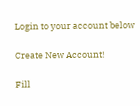Login to your account below

Create New Account!

Fill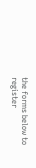the forms below to register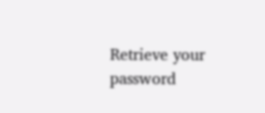Retrieve your password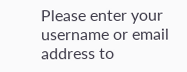Please enter your username or email address to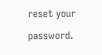reset your password.